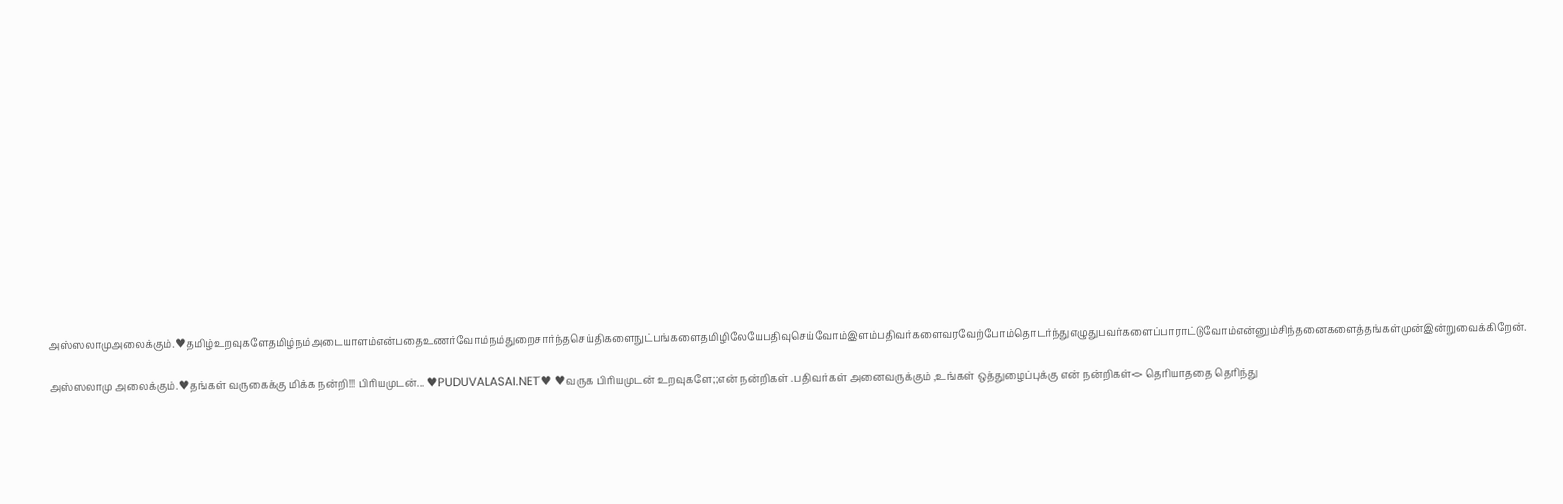அஸ்ஸலாமுஅலைக்கும்.♥தமிழ்உறவுகளேதமிழ்நம்அடையாளம்என்பதைஉணர்வோம்நம்துறைசார்ந்தசெய்திகளைநுட்பங்களைதமிழிலேயேபதிவுசெய்வோம்இளம்பதிவர்களைவரவேற்போம்தொடர்ந்துஎழுதுபவர்களைப்பாராட்டுவோம்என்னும்சிந்தனைகளைத்தங்கள்முன்இன்றுவைக்கிறேன்.

அஸ்ஸலாமு அலைக்கும்.♥தங்கள் வருகைக்கு மிக்க நன்றி!!! பிரியமுடன்... ♥PUDUVALASAI.NET˙♥ ♥வருக பிரியமுடன் உறவுகளே;;என் நன்றிகள் .பதிவர்கள் அனைவருக்கும் ,உங்கள் ஒத்துழைப்புக்கு என் நன்றிகள்<> தெரியாததை தெரிந்து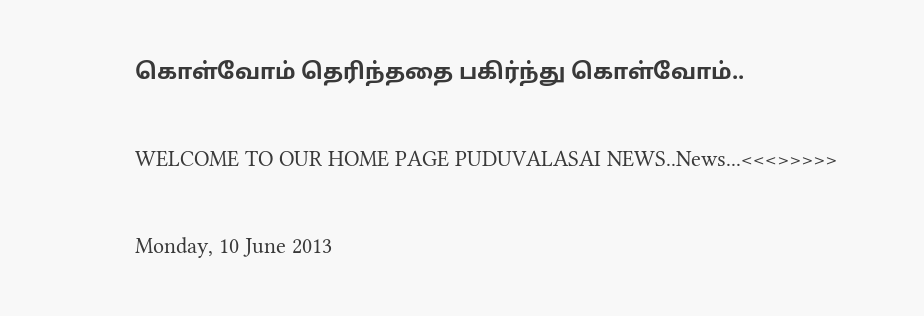கொள்வோம் தெரிந்ததை பகிர்ந்து கொள்வோம்..

WELCOME TO OUR HOME PAGE PUDUVALASAI NEWS..News...<<<>>>>>

Monday, 10 June 2013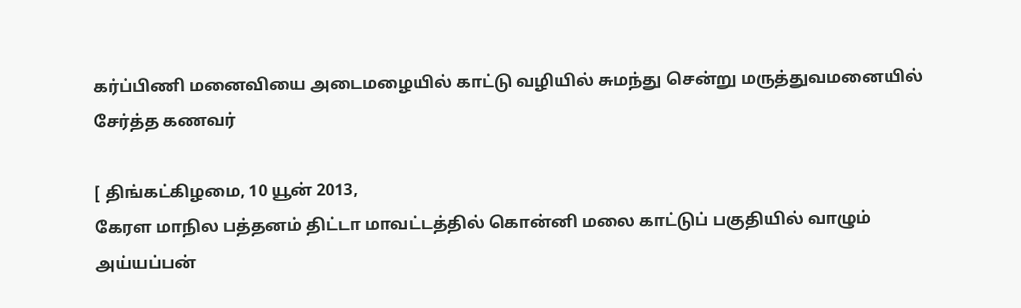கர்ப்பிணி மனைவியை அடைமழையில் காட்டு வழியில் சுமந்து சென்று மருத்துவமனையில் சேர்த்த கணவர்

[ திங்கட்கிழமை, 10 யூன் 2013,
கேரள மாநில பத்தனம் திட்டா மாவட்டத்தில் கொன்னி மலை காட்டுப் பகுதியில் வாழும் அய்யப்பன்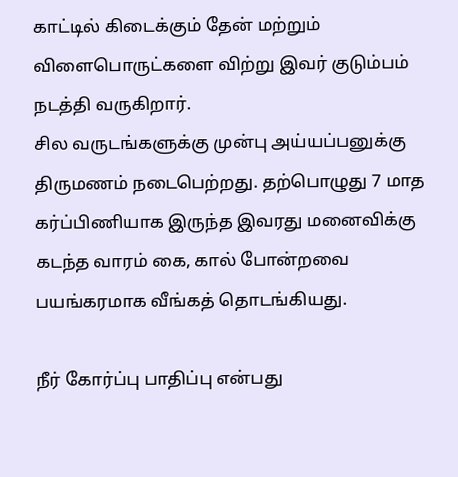காட்டில் கிடைக்கும் தேன் மற்றும் விளைபொருட்களை விற்று இவர் குடும்பம் நடத்தி வருகிறார்.
சில வருடங்களுக்கு முன்பு அய்யப்பனுக்கு திருமணம் நடைபெற்றது. தற்பொழுது 7 மாத கர்ப்பிணியாக இருந்த இவரது மனைவிக்கு கடந்த வாரம் கை, கால் போன்றவை பயங்கரமாக வீங்கத் தொடங்கியது.

நீர் கோர்ப்பு பாதிப்பு என்பது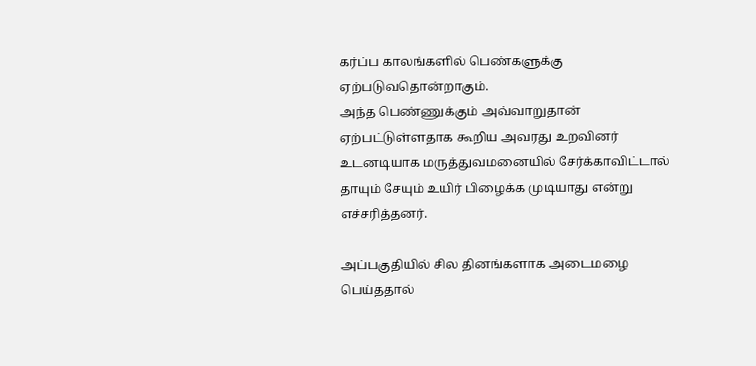கர்ப்ப காலங்களில் பெண்களுக்கு ஏற்படுவதொன்றாகும்.
அந்த பெண்ணுக்கும் அவ்வாறுதான் ஏற்பட்டுள்ளதாக கூறிய அவரது உறவினர் உடனடியாக மருத்துவமனையில் சேர்க்காவிட்டால் தாயும் சேயும் உயிர் பிழைக்க முடியாது என்று எச்சரித்தனர்.

அப்பகுதியில் சில தினங்களாக அடைமழை பெய்ததால்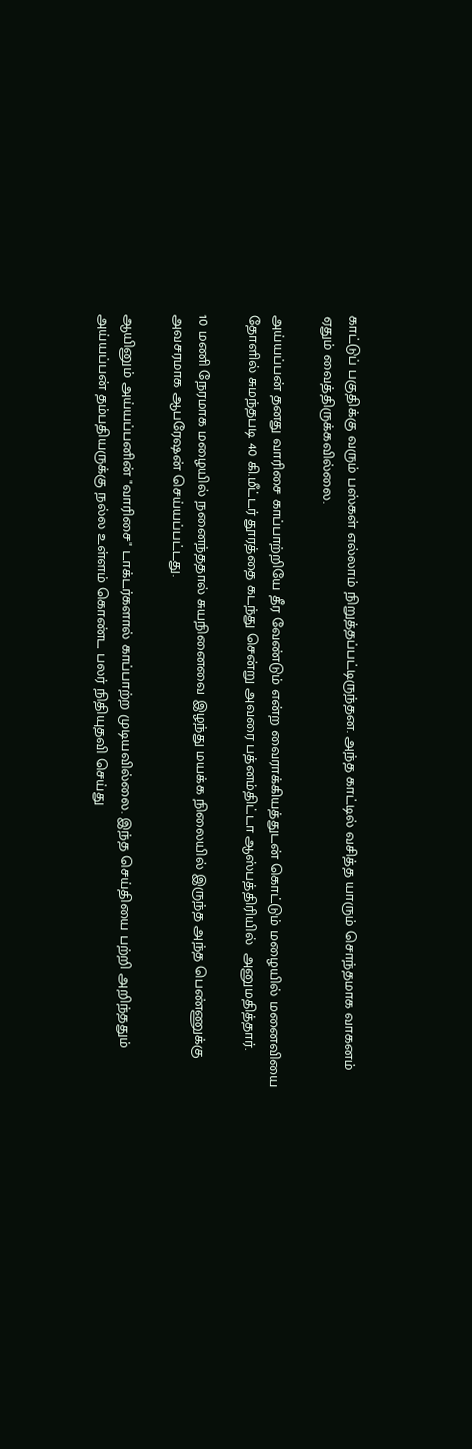காட்டுப் பகுதிக்கு வரும் பஸ்கள் எல்லாம் நிறுத்தப்பட்டிருந்தன. அந்த காட்டில் வசித்த யாரும் சொந்தமாக வாகனம் ஏதும் வைத்திருக்கவில்லை.

அய்யப்பன் தனது வாரிசை காப்பாற்றியே தீர வேண்டும் என்ற வைராக்கியத்துடன் கொட்டும் மழையில் மனைவியை தோளில் சுமந்தபடி 40 கி.மீட்டர் தூரத்தை கடந்து சென்று அவரை பத்னம்திட்டா ஆஸ்பத்திரியில்  அனுமதித்தார்.

10 மணி நேரமாக மழையில் நனைந்ததால் சுயநினைவை இழந்து மயக்க நிலையில் இருந்த அந்த பெண்ணுக்கு அவசரமாக ஆபரேஷன் செய்யப்பட்டது.

ஆயினும் அய்யப்பனின் "வாரிசை" டாக்டர்களால் காப்பாற்ற முடியவில்லை. இந்த செய்தியை பற்றி அறிந்ததும் அய்யப்பன் தம்பதியருக்கு நல்ல உள்ளம் கொண்ட பலர் நிதியுதவி செய்து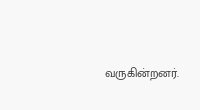வருகின்றனர்.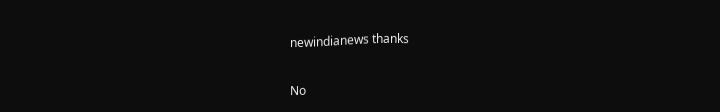newindianews thanks

No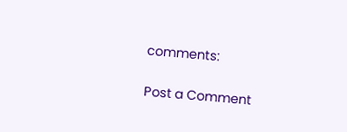comments:

Post a Comment